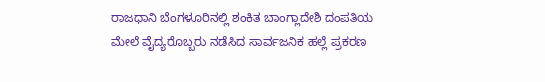ರಾಜಧಾನಿ ಬೆಂಗಳೂರಿನಲ್ಲಿ ಶಂಕಿತ ಬಾಂಗ್ಲಾದೇಶಿ ದಂಪತಿಯ ಮೇಲೆ ವೈದ್ಯರೊಬ್ಬರು ನಡೆಸಿದ ಸಾರ್ವಜನಿಕ ಹಲ್ಲೆ ಪ್ರಕರಣ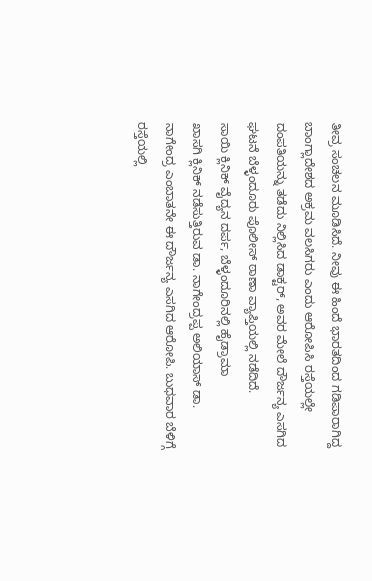ತೀವ್ರ ಸಂಚಲನ ಮೂಡಿಸಿದೆ. ನೀವು ಈ ಹಿಂದೆ ಭಾರತದಿಂದ ಗಡಿಪಾರಾಗಿದ್ದ ಬಾಂಗ್ಲಾದೇಶದ ಅಕ್ರಮ ವಲಸಿಗರು ಎಂದು ಆರೋಪಿಸಿ ರಸ್ತೆಯಲ್ಲೇ ದಂಪತಿಯನ್ನು ತಡೆದು ನಿಲ್ಲಿಸಿದ ಡಾಕ್ಟರ್, ಅವರ ಮೇಲೆ ದೌರ್ಜನ್ಯ ಎಸಗಿದ ಘಟನೆ ಬೆಳ್ಳಂದೂರು ಪೊಲೀಸ್ ಠಾಣಾ ವ್ಯಾಪ್ತಿಯಲ್ಲಿ ನಡೆದಿದೆ.
ಸಾಯಿ ಕ್ಲಿನಿಕ್ ವೈದ್ಯನ ದರ್ಪ, ಬೆಳ್ಳಂದೂರಿನಲ್ಲಿ ಹೈಡ್ರಾಮಾ
ಖಾಸಗಿ ಕ್ಲಿನಿಕ್ ನಡೆಸುತ್ತಿರುವ ಡಾ. ನಾಗೇಂದ್ರಪ್ಪ ಅಲಿಯಾಸ್ ಡಾ. ನಾಗೇಂದ್ರ ಎಂಬಾತನೇ ಈ ದೌರ್ಜನ್ಯ ಎಸಗಿದ ಆರೋಪಿ. ಬುಧವಾರ ಬೆಳಿಗ್ಗೆ ರಸ್ತೆಯಲ್ಲಿ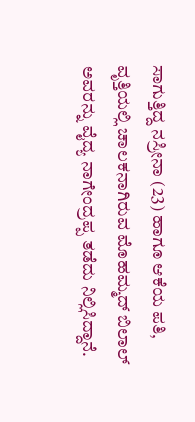ಸಾಗುತ್ತಿದ್ದ ನಸ್ರೀನಾ (23) ಹಾಗೂ ಆಕೆಯ ಪತಿ, ವೃತ್ತಿಯಲ್ಲಿ ಚಾಲಕನಾಗಿರುವ ಮೊಹಮ್ಮದ್ ಬಿಲಾಲ್ ಅವರನ್ನು ವೈದ್ಯ ನಾಗೇಂದ್ರಪ್ಪ ತಡೆದು ನಿಲ್ಲಿಸಿದ್ದಾನೆ.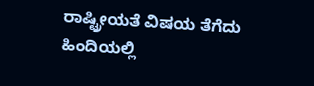ರಾಷ್ಟ್ರೀಯತೆ ವಿಷಯ ತೆಗೆದು ಹಿಂದಿಯಲ್ಲಿ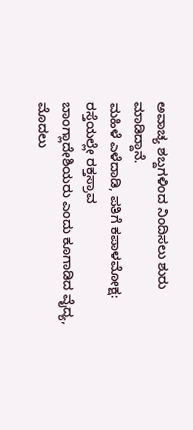ಅವಾಚ್ಯ ಶಬ್ದಗಳಿಂದ ನಿಂದಿಸಲು ಶುರು ಮಾಡಿದ್ದಾನೆ.
ಮಹಿಳೆ ಎಳೆದಾಡಿ, ಪತಿಗೆ ಕಪಾಳಮೋಕ್ಷ: ರಸ್ತೆಯಲ್ಲೇ ರಕ್ತಸ್ರಾವ
ಬಾಂಗ್ಲಾದೇಶಿಯರು ಎಂದು ಕೂಗಾಡಿದ ವೈದ್ಯ, ಮೊದಲು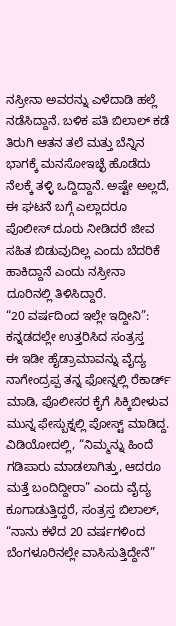ನಸ್ರೀನಾ ಅವರನ್ನು ಎಳೆದಾಡಿ ಹಲ್ಲೆ ನಡೆಸಿದ್ದಾನೆ. ಬಳಿಕ ಪತಿ ಬಿಲಾಲ್ ಕಡೆ ತಿರುಗಿ ಆತನ ತಲೆ ಮತ್ತು ಬೆನ್ನಿನ ಭಾಗಕ್ಕೆ ಮನಸೋಇಚ್ಛೆ ಹೊಡೆದು ನೆಲಕ್ಕೆ ತಳ್ಳಿ ಒದ್ದಿದ್ದಾನೆ. ಅಷ್ಟೇ ಅಲ್ಲದೆ, ಈ ಘಟನೆ ಬಗ್ಗೆ ಎಲ್ಲಾದರೂ ಪೊಲೀಸ್ ದೂರು ನೀಡಿದರೆ ಜೀವ ಸಹಿತ ಬಿಡುವುದಿಲ್ಲ ಎಂದು ಬೆದರಿಕೆ ಹಾಕಿದ್ದಾನೆ ಎಂದು ನಸ್ರೀನಾ ದೂರಿನಲ್ಲಿ ತಿಳಿಸಿದ್ದಾರೆ.
“20 ವರ್ಷದಿಂದ ಇಲ್ಲೇ ಇದ್ದೀನಿ”: ಕನ್ನಡದಲ್ಲೇ ಉತ್ತರಿಸಿದ ಸಂತ್ರಸ್ತ
ಈ ಇಡೀ ಹೈಡ್ರಾಮಾವನ್ನು ವೈದ್ಯ ನಾಗೇಂದ್ರಪ್ಪ ತನ್ನ ಫೋನ್ನಲ್ಲಿ ರೆಕಾರ್ಡ್ ಮಾಡಿ, ಪೊಲೀಸರ ಕೈಗೆ ಸಿಕ್ಕಿಬೀಳುವ ಮುನ್ನ ಫೇಸ್ಬುಕ್ನಲ್ಲಿ ಪೋಸ್ಟ್ ಮಾಡಿದ್ದ. ವಿಡಿಯೋದಲ್ಲಿ, “ನಿಮ್ಮನ್ನು ಹಿಂದೆ ಗಡಿಪಾರು ಮಾಡಲಾಗಿತ್ತು, ಆದರೂ ಮತ್ತೆ ಬಂದಿದ್ದೀರಾ” ಎಂದು ವೈದ್ಯ ಕೂಗಾಡುತ್ತಿದ್ದರೆ, ಸಂತ್ರಸ್ತ ಬಿಲಾಲ್, “ನಾನು ಕಳೆದ 20 ವರ್ಷಗಳಿಂದ ಬೆಂಗಳೂರಿನಲ್ಲೇ ವಾಸಿಸುತ್ತಿದ್ದೇನೆ”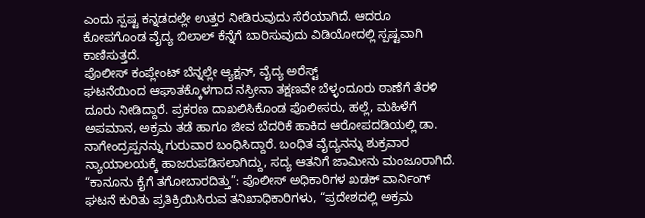ಎಂದು ಸ್ಪಷ್ಟ ಕನ್ನಡದಲ್ಲೇ ಉತ್ತರ ನೀಡಿರುವುದು ಸೆರೆಯಾಗಿದೆ. ಆದರೂ ಕೋಪಗೊಂಡ ವೈದ್ಯ ಬಿಲಾಲ್ ಕೆನ್ನೆಗೆ ಬಾರಿಸುವುದು ವಿಡಿಯೋದಲ್ಲಿ ಸ್ಪಷ್ಟವಾಗಿ ಕಾಣಿಸುತ್ತದೆ.
ಪೊಲೀಸ್ ಕಂಪ್ಲೇಂಟ್ ಬೆನ್ನಲ್ಲೇ ಆ್ಯಕ್ಷನ್, ವೈದ್ಯ ಅರೆಸ್ಟ್
ಘಟನೆಯಿಂದ ಆಘಾತಕ್ಕೊಳಗಾದ ನಸ್ರೀನಾ ತಕ್ಷಣವೇ ಬೆಳ್ಳಂದೂರು ಠಾಣೆಗೆ ತೆರಳಿ ದೂರು ನೀಡಿದ್ದಾರೆ. ಪ್ರಕರಣ ದಾಖಲಿಸಿಕೊಂಡ ಪೊಲೀಸರು, ಹಲ್ಲೆ, ಮಹಿಳೆಗೆ ಅಪಮಾನ, ಅಕ್ರಮ ತಡೆ ಹಾಗೂ ಜೀವ ಬೆದರಿಕೆ ಹಾಕಿದ ಆರೋಪದಡಿಯಲ್ಲಿ ಡಾ. ನಾಗೇಂದ್ರಪ್ಪನನ್ನು ಗುರುವಾರ ಬಂಧಿಸಿದ್ದಾರೆ. ಬಂಧಿತ ವೈದ್ಯನನ್ನು ಶುಕ್ರವಾರ ನ್ಯಾಯಾಲಯಕ್ಕೆ ಹಾಜರುಪಡಿಸಲಾಗಿದ್ದು, ಸದ್ಯ ಆತನಿಗೆ ಜಾಮೀನು ಮಂಜೂರಾಗಿದೆ.
“ಕಾನೂನು ಕೈಗೆ ತಗೋಬಾರದಿತ್ತು”: ಪೊಲೀಸ್ ಅಧಿಕಾರಿಗಳ ಖಡಕ್ ವಾರ್ನಿಂಗ್
ಘಟನೆ ಕುರಿತು ಪ್ರತಿಕ್ರಿಯಿಸಿರುವ ತನಿಖಾಧಿಕಾರಿಗಳು, “ಪ್ರದೇಶದಲ್ಲಿ ಅಕ್ರಮ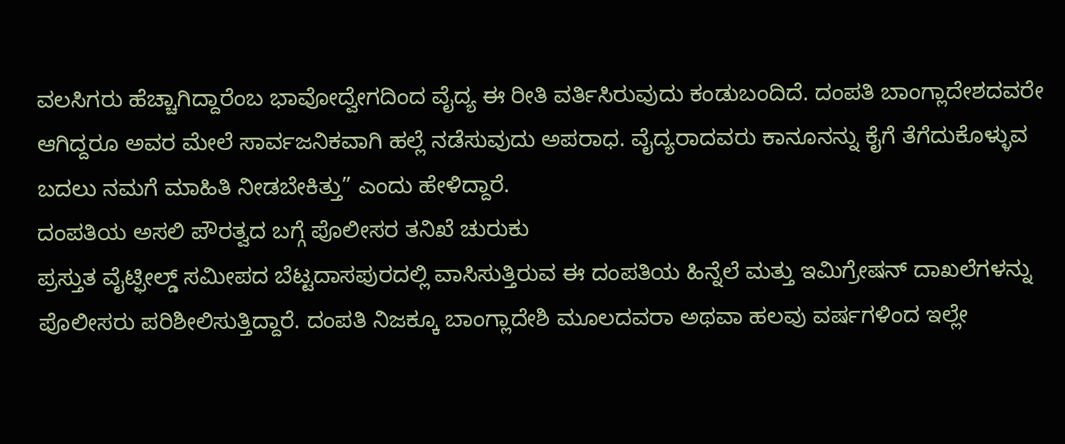ವಲಸಿಗರು ಹೆಚ್ಚಾಗಿದ್ದಾರೆಂಬ ಭಾವೋದ್ವೇಗದಿಂದ ವೈದ್ಯ ಈ ರೀತಿ ವರ್ತಿಸಿರುವುದು ಕಂಡುಬಂದಿದೆ. ದಂಪತಿ ಬಾಂಗ್ಲಾದೇಶದವರೇ ಆಗಿದ್ದರೂ ಅವರ ಮೇಲೆ ಸಾರ್ವಜನಿಕವಾಗಿ ಹಲ್ಲೆ ನಡೆಸುವುದು ಅಪರಾಧ. ವೈದ್ಯರಾದವರು ಕಾನೂನನ್ನು ಕೈಗೆ ತೆಗೆದುಕೊಳ್ಳುವ ಬದಲು ನಮಗೆ ಮಾಹಿತಿ ನೀಡಬೇಕಿತ್ತು” ಎಂದು ಹೇಳಿದ್ದಾರೆ.
ದಂಪತಿಯ ಅಸಲಿ ಪೌರತ್ವದ ಬಗ್ಗೆ ಪೊಲೀಸರ ತನಿಖೆ ಚುರುಕು
ಪ್ರಸ್ತುತ ವೈಟ್ಫೀಲ್ಡ್ ಸಮೀಪದ ಬೆಟ್ಟದಾಸಪುರದಲ್ಲಿ ವಾಸಿಸುತ್ತಿರುವ ಈ ದಂಪತಿಯ ಹಿನ್ನೆಲೆ ಮತ್ತು ಇಮಿಗ್ರೇಷನ್ ದಾಖಲೆಗಳನ್ನು ಪೊಲೀಸರು ಪರಿಶೀಲಿಸುತ್ತಿದ್ದಾರೆ. ದಂಪತಿ ನಿಜಕ್ಕೂ ಬಾಂಗ್ಲಾದೇಶಿ ಮೂಲದವರಾ ಅಥವಾ ಹಲವು ವರ್ಷಗಳಿಂದ ಇಲ್ಲೇ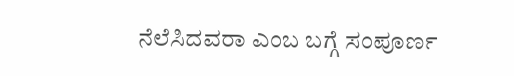ನೆಲೆಸಿದವರಾ ಎಂಬ ಬಗ್ಗೆ ಸಂಪೂರ್ಣ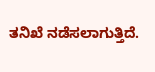ತನಿಖೆ ನಡೆಸಲಾಗುತ್ತಿದೆ.